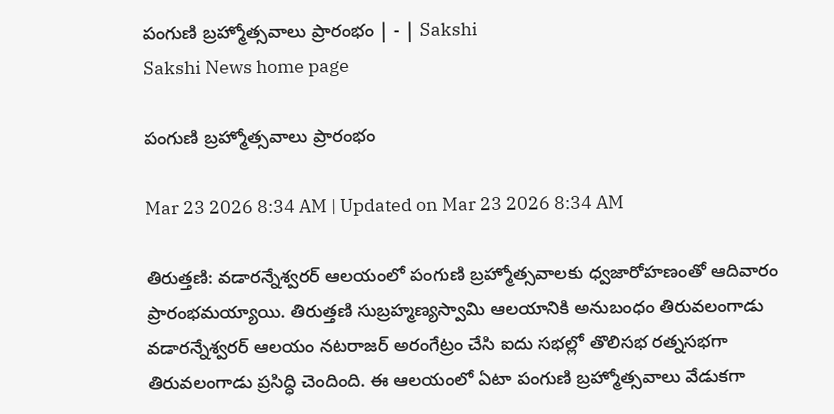పంగుణి బ్రహ్మోత్సవాలు ప్రారంభం | - | Sakshi
Sakshi News home page

పంగుణి బ్రహ్మోత్సవాలు ప్రారంభం

Mar 23 2026 8:34 AM | Updated on Mar 23 2026 8:34 AM

తిరుత్తణి: వడారన్నేశ్వరర్‌ ఆలయంలో పంగుణి బ్రహ్మోత్సవాలకు ధ్వజారోహణంతో ఆదివారం ప్రారంభమయ్యాయి. తిరుత్తణి సుబ్రహ్మణ్యస్వామి ఆలయానికి అనుబంధం తిరువలంగాడు వడారన్నేశ్వరర్‌ ఆలయం నటరాజర్‌ అరంగేట్రం చేసి ఐదు సభల్లో తొలిసభ రత్నసభగా తిరువలంగాడు ప్రసిద్ధి చెందింది. ఈ ఆలయంలో ఏటా పంగుణి బ్రహ్మోత్సవాలు వేడుకగా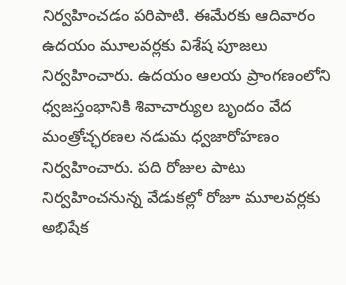నిర్వహించడం పరిపాటి. ఈమేరకు ఆదివారం ఉదయం మూలవర్లకు విశేష పూజలు నిర్వహించారు. ఉదయం ఆలయ ప్రాంగణంలోని ధ్వజస్తంభానికి శివాచార్యుల బృందం వేద మంత్రోచ్ఛరణల నడుమ ధ్వజారోహణం నిర్వహించారు. పది రోజుల పాటు నిర్వహించనున్న వేడుకల్లో రోజూ మూలవర్లకు అభిషేక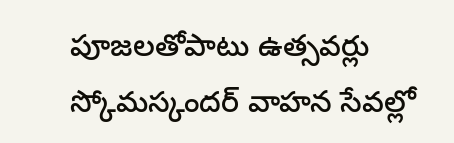పూజలతోపాటు ఉత్సవర్లు స్కోమస్కందర్‌ వాహన సేవల్లో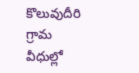కొలువుదీరి గ్రామ వీధుల్లో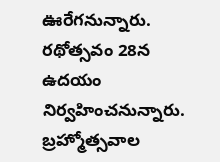ఊరేగనున్నారు. రథోత్సవం 28న ఉదయం నిర్వహించనున్నారు. బ్రహ్మోత్సవాల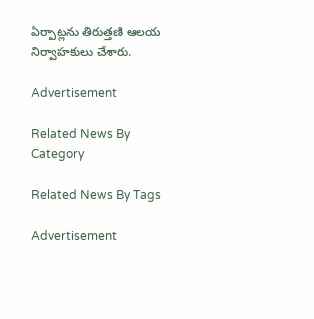ఏర్పాట్లను తిరుత్తణి ఆలయ నిర్వాహకులు చేశారు.

Advertisement

Related News By Category

Related News By Tags

Advertisement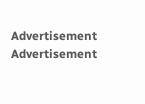Advertisement
Advertisement